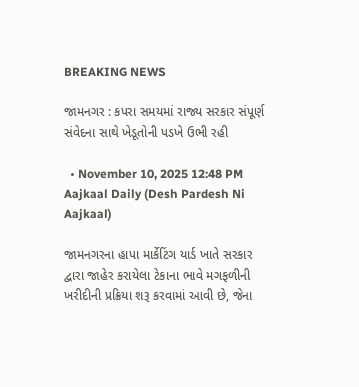BREAKING NEWS

જામનગર : કપરા સમયમાં રાજ્ય સરકાર સંપૂર્ણ સંવેદના સાથે ખેડૂતોની પડખે ઉભી રહી

  • November 10, 2025 12:48 PM
Aajkaal Daily (Desh Pardesh Ni Aajkaal)

જામનગરના હાપા માર્કેટિંગ યાર્ડ ખાતે સરકાર દ્વારા જાહેર કરાયેલા ટેકાના ભાવે મગફળીની ખરીદીની પ્રક્રિયા શરૂ કરવામાં આવી છે, જેના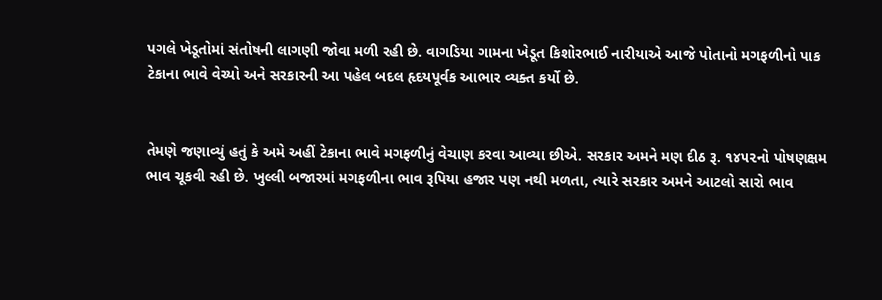પગલે ખેડૂતોમાં સંતોષની લાગણી જોવા મળી રહી છે. વાગડિયા ગામના ખેડૂત કિશોરભાઈ નારીયાએ આજે પોતાનો મગફળીનો પાક ટેકાના ભાવે વેચ્યો અને સરકારની આ પહેલ બદલ હૃદયપૂર્વક આભાર વ્યક્ત કર્યો છે.


તેમણે જણાવ્યું હતું કે અમે અહીં ટેકાના ભાવે મગફળીનું વેચાણ કરવા આવ્યા છીએ. સરકાર અમને મણ દીઠ રૂ. ૧૪૫૨નો પોષણક્ષમ ભાવ ચૂકવી રહી છે. ખુલ્લી બજારમાં મગફળીના ભાવ રૂપિયા હજાર પણ નથી મળતા, ત્યારે સરકાર અમને આટલો સારો ભાવ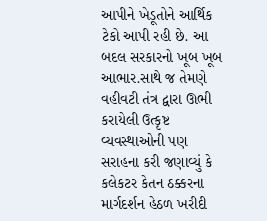આપીને ખેડૂતોને આર્થિક ટેકો આપી રહી છે. આ બદલ સરકારનો ખૂબ ખૂબ આભાર.સાથે જ તેમણે વહીવટી તંત્ર દ્વારા ઊભી કરાયેલી ઉત્કૃષ્ટ વ્યવસ્થાઓની પણ સરાહના કરી જણાવ્યું કે કલેકટર કેતન ઠક્કરના માર્ગદર્શન હેઠળ ખરીદી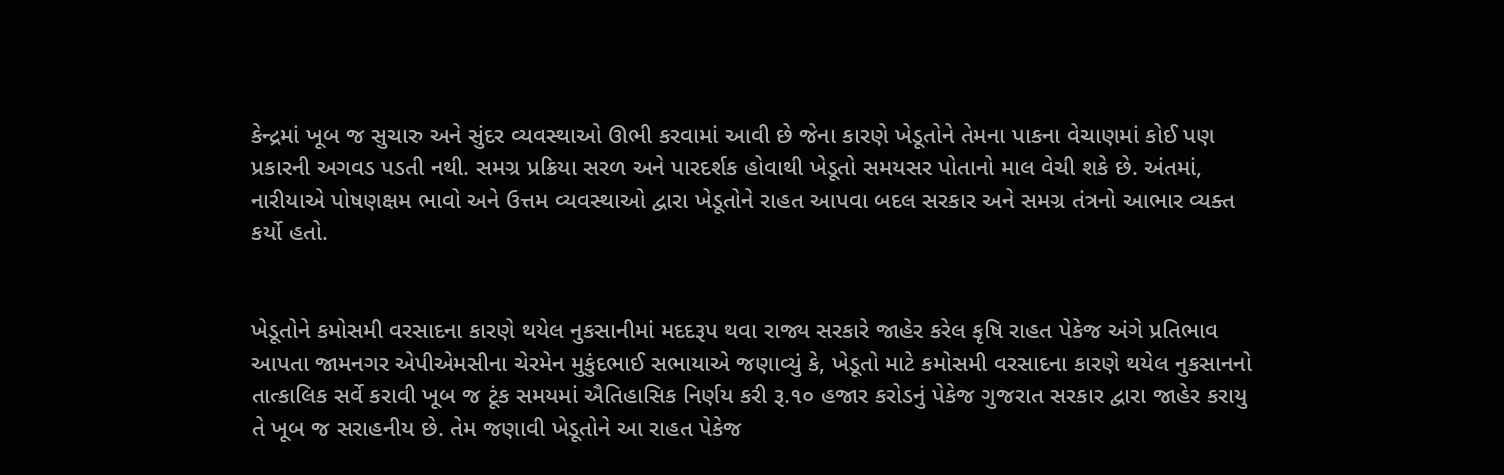કેન્દ્રમાં ખૂબ જ સુચારુ અને સુંદર વ્યવસ્થાઓ ઊભી કરવામાં આવી છે જેના કારણે ખેડૂતોને તેમના પાકના વેચાણમાં કોઈ પણ પ્રકારની અગવડ પડતી નથી. સમગ્ર પ્રક્રિયા સરળ અને પારદર્શક હોવાથી ખેડૂતો સમયસર પોતાનો માલ વેચી શકે છે. અંતમાં, નારીયાએ પોષણક્ષમ ભાવો અને ઉત્તમ વ્યવસ્થાઓ દ્વારા ખેડૂતોને રાહત આપવા બદલ સરકાર અને સમગ્ર તંત્રનો આભાર વ્યક્ત કર્યો હતો.


ખેડૂતોને કમોસમી વરસાદના કારણે થયેલ નુકસાનીમાં મદદરૂપ થવા રાજ્ય સરકારે જાહેર કરેલ કૃષિ રાહત પેકેજ અંગે પ્રતિભાવ આપતા જામનગર એપીએમસીના ચેરમેન મુકુંદભાઈ સભાયાએ જણાવ્યું કે, ખેડૂતો માટે કમોસમી વરસાદના કારણે થયેલ નુકસાનનો તાત્કાલિક સર્વે કરાવી ખૂબ જ ટૂંક સમયમાં ઐતિહાસિક નિર્ણય કરી રૂ.૧૦ હજાર કરોડનું પેકેજ ગુજરાત સરકાર દ્વારા જાહેર કરાયુ તે ખૂબ જ સરાહનીય છે. તેમ જણાવી ખેડૂતોને આ રાહત પેકેજ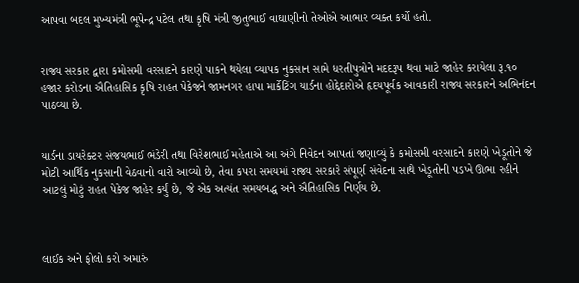આપવા બદલ મુખ્યમંત્રી ભૂપેન્દ્ર પટેલ તથા કૃષિ મંત્રી જીતુભાઈ વાઘાણીનો તેઓએ આભાર વ્યક્ત કર્યો હતો.


રાજ્ય સરકાર દ્વારા કમોસમી વરસાદને કારણે પાકને થયેલા વ્યાપક નુકસાન સામે ધરતીપુત્રોને મદદરૂપ થવા માટે જાહેર કરાયેલા રૂ.૧૦ હજાર કરોડના ઐતિહાસિક કૃષિ રાહત પેકેજને જામનગર હાપા માર્કેટિંગ યાર્ડના હોદ્દેદારોએ હૃદયપૂર્વક આવકારી રાજ્ય સરકારને અભિનંદન પાઠવ્યા છે.


યાર્ડના ડાયરેક્ટર સંજયભાઈ ભંડેરી તથા વિરેશભાઈ મહેતાએ આ અંગે નિવેદન આપતાં જણાવ્યું કે કમોસમી વરસાદને કારણે ખેડૂતોને જે મોટી આર્થિક નુકસાની વેઠવાનો વારો આવ્યો છે, તેવા કપરા સમયમાં રાજ્ય સરકારે સંપૂર્ણ સંવેદના સાથે ખેડૂતોની પડખે ઊભા રહીને આટલું મોટું રાહત પેકેજ જાહેર કર્યું છે, જે એક અત્યંત સમયબદ્ધ અને ઐતિહાસિક નિર્ણય છે.



લાઈક અને ફોલો કરો અમારું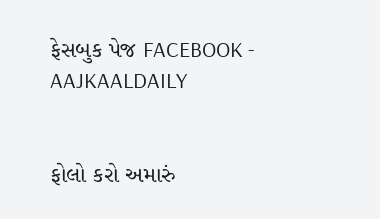ફેસબુક પેજ FACEBOOK - AAJKAALDAILY


ફોલો કરો અમારું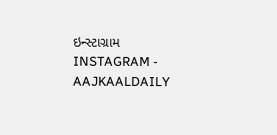ઇન્સ્ટાગ્રામ INSTAGRAM - AAJKAALDAILY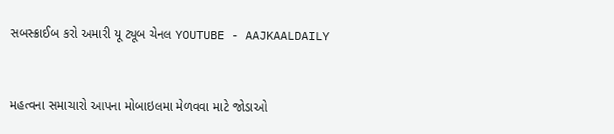સબસ્ક્રાઈબ કરો અમારી યૂ ટ્યૂબ ચેનલ YOUTUBE - AAJKAALDAILY


મહત્વના સમાચારો આપના મોબાઇલમા મેળવવા માટે જોડાઓ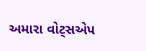અમારા વોટ્સએપ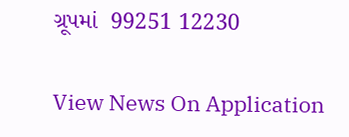ગ્રૂપમાં  99251 12230

View News On Application